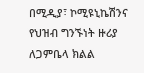በሚዲያ፣ ኮሚዩኒኬሽንና የህዝብ ግንኙነት ዙሪያ ለጋምቤላ ክልል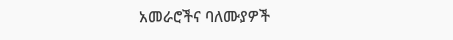አመራሮችና ባለሙያዎች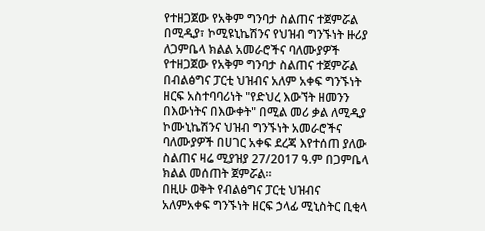የተዘጋጀው የአቅም ግንባታ ስልጠና ተጀምሯል
በሚዲያ፣ ኮሚዩኒኬሽንና የህዝብ ግንኙነት ዙሪያ ለጋምቤላ ክልል አመራሮችና ባለሙያዎች የተዘጋጀው የአቅም ግንባታ ስልጠና ተጀምሯል
በብልፅግና ፓርቲ ህዝብና አለም አቀፍ ግንኙነት ዘርፍ አስተባባሪነት "የድህረ እውኘት ዘመንን በእውነትና በእውቀት" በሚል መሪ ቃል ለሚዲያ ኮሙኒኬሽንና ህዝብ ግንኙነት አመራሮችና ባለሙያዎች በሀገር አቀፍ ደረጃ እየተሰጠ ያለው ስልጠና ዛሬ ሚያዝያ 27/2017 ዓ.ም በጋምቤላ ክልል መሰጠት ጀምሯል።
በዚሁ ወቅት የብልፅግና ፓርቲ ህዝብና አለምአቀፍ ግንኙነት ዘርፍ ኃላፊ ሚኒስትር ቢቂላ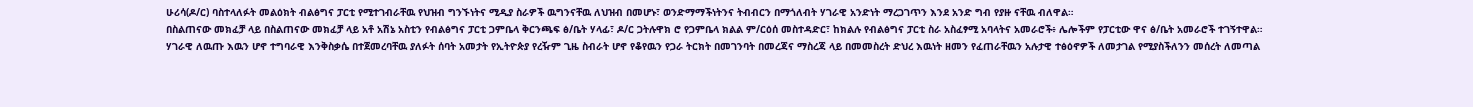ሁሪሳ(ዶ/ር) ባስተላለፉት መልዕክት ብልፅግና ፓርቲ የሚተገብራቸዉ የህዝብ ግንኙነትና ሚዲያ ስራዎች ዉግንናቸዉ ለህዝብ በመሆኑ፣ ወንድማማችነትንና ትብብርን በማጎለብት ሃገራዊ አንድነት ማረጋገጥን እንደ አንድ ግብ የያዙ ናቸዉ ብለዋል።
በስልጠናው መክፈቻ ላይ በስልጠናው መክፈቻ ላይ አቶ አሽኔ አስቲን የብልፅግና ፓርቲ ጋምቤላ ቅርንጫፍ ፅ/ቤት ሃላፊ፣ ዶ/ር ጋትሉዋክ ሮ የጋምቤላ ክልል ም/ርዕሰ መስተዳድር፣ ከክልሉ የብልፅግና ፓርቲ ስራ አስፈፃሚ አባላትና አመራሮች፥ ሌሎችም የፓርቲው ዋና ፅ/ቤት አመራሮች ተገኝተዋል።
ሃገራዊ ለዉጡ እዉን ሆኖ ተግባራዊ እንቅስቃሴ በተጀመረባቸዉ ያለፉት ሰባት አመታት የኢትዮጵያ የረዥም ጊዜ ስብራት ሆኖ የቆየዉን የጋራ ትርክት በመገንባት በመረጃና ማስረጃ ላይ በመመስረት ድህረ እዉነት ዘመን የፈጠራቸዉን አሉታዊ ተፅዕኖዎች ለመታገል የሚያስችለንን መሰረት ለመጣል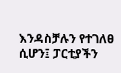እንዳስቻሉን የተገለፀ ሲሆን፤ ፓርቲያችን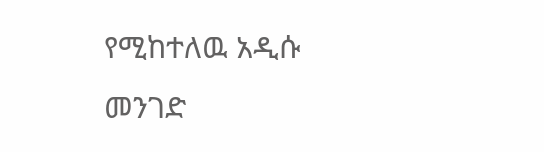የሚከተለዉ አዲሱ መንገድ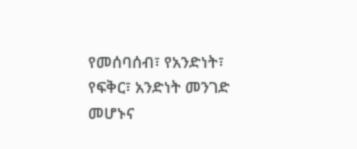የመሰባሰብ፣ የአንድነት፣ የፍቅር፣ አንድነት መንገድ መሆኑና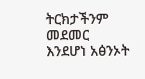ትርክታችንም መደመር እንደሆነ አፅንኦት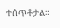ተሰጥቶታል።